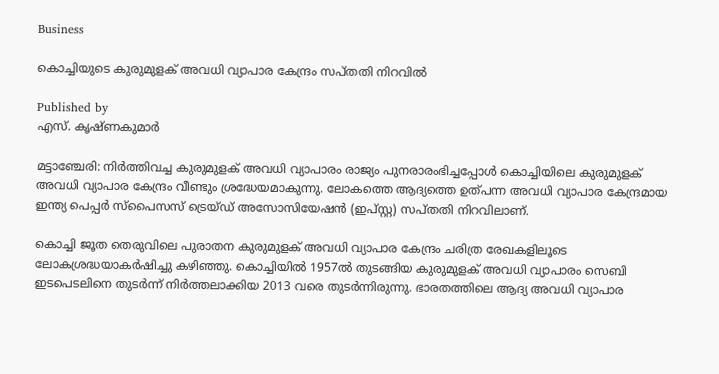Business

കൊച്ചിയുടെ കുരുമുളക് അവധി വ്യാപാര കേന്ദ്രം സപ്തതി നിറവില്‍

Published by
എസ്. കൃഷ്ണകുമാര്‍

മട്ടാഞ്ചേരി: നിര്‍ത്തിവച്ച കുരുമുളക് അവധി വ്യാപാരം രാജ്യം പുനരാരംഭിച്ചപ്പോള്‍ കൊച്ചിയിലെ കുരുമുളക് അവധി വ്യാപാര കേന്ദ്രം വീണ്ടും ശ്രദ്ധേയമാകുന്നു. ലോകത്തെ ആദ്യത്തെ ഉത്പന്ന അവധി വ്യാപാര കേന്ദ്രമായ ഇന്ത്യ പെപ്പര്‍ സ്‌പൈസസ് ട്രെയ്ഡ് അസോസിയേഷന്‍ (ഇപ്സ്റ്റ) സപ്തതി നിറവിലാണ്.

കൊച്ചി ജൂത തെരുവിലെ പുരാതന കുരുമുളക് അവധി വ്യാപാര കേന്ദ്രം ചരിത്ര രേഖകളിലൂടെ ലോകശ്രദ്ധയാകര്‍ഷിച്ചു കഴിഞ്ഞു. കൊച്ചിയില്‍ 1957ല്‍ തുടങ്ങിയ കുരുമുളക് അവധി വ്യാപാരം സെബി ഇടപെടലിനെ തുടര്‍ന്ന് നിര്‍ത്തലാക്കിയ 2013 വരെ തുടര്‍ന്നിരുന്നു. ഭാരതത്തിലെ ആദ്യ അവധി വ്യാപാര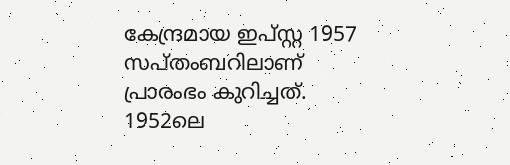കേന്ദ്രമായ ഇപ്സ്റ്റ 1957 സപ്തംബറിലാണ് പ്രാരംഭം കുറിച്ചത്. 1952ലെ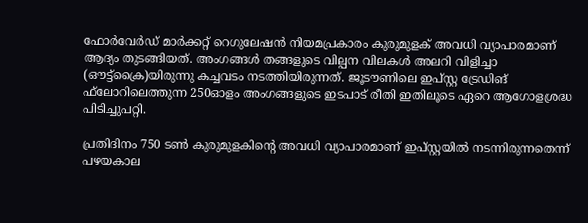ഫോര്‍വേര്‍ഡ് മാര്‍ക്കറ്റ് റെഗുലേഷന്‍ നിയമപ്രകാരം കുരുമുളക് അവധി വ്യാപാരമാണ് ആദ്യം തുടങ്ങിയത്. അംഗങ്ങള്‍ തങ്ങളുടെ വില്പന വിലകള്‍ അലറി വിളിച്ചാ (ഔട്ട്‌ക്രൈ)യിരുന്നു കച്ചവടം നടത്തിയിരുന്നത്. ജൂടൗണിലെ ഇപ്സ്റ്റ ട്രേഡിങ് ഫ്‌ലോറിലെത്തുന്ന 250ഓളം അംഗങ്ങളുടെ ഇടപാട് രീതി ഇതിലൂടെ ഏറെ ആഗോളശ്രദ്ധ പിടിച്ചുപറ്റി.

പ്രതിദിനം 750 ടണ്‍ കുരുമുളകിന്റെ അവധി വ്യാപാരമാണ് ഇപ്സ്റ്റയില്‍ നടന്നിരുന്നതെന്ന് പഴയകാല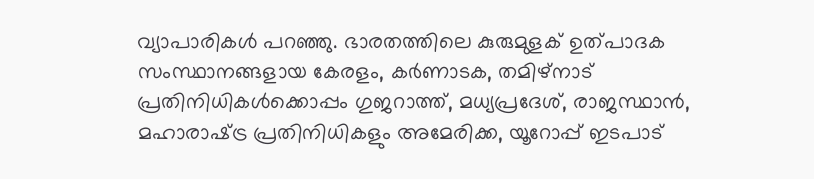വ്യാപാരികള്‍ പറഞ്ഞു. ഭാരതത്തിലെ കുരുമുളക് ഉത്പാദക സംസ്ഥാനങ്ങളായ കേരളം, കര്‍ണാടക, തമിഴ്‌നാട് പ്രതിനിധികള്‍ക്കൊപ്പം ഗുജറാത്ത്, മധ്യപ്രദേശ്, രാജസ്ഥാന്‍, മഹാരാഷ്‌ട്ര പ്രതിനിധികളും അമേരിക്ക, യൂറോപ്പ് ഇടപാട്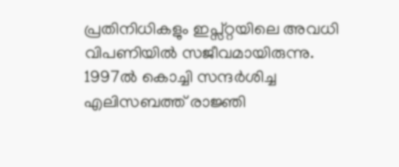പ്രതിനിധികളും ഇപ്സ്റ്റയിലെ അവധി വിപണിയില്‍ സജീവമായിരുന്നു. 1997ല്‍ കൊച്ചി സന്ദര്‍ശിച്ച എലിസബത്ത് രാജ്ഞി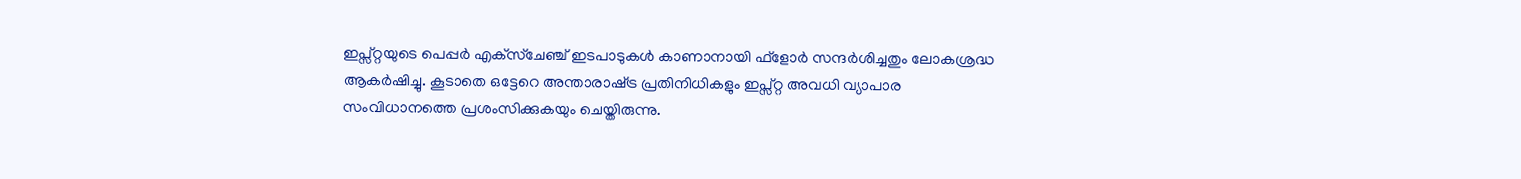ഇപ്സ്റ്റയുടെ പെപ്പര്‍ എക്‌സ്‌ചേഞ്ച് ഇടപാടുകള്‍ കാണാനായി ഫ്‌ളോര്‍ സന്ദര്‍ശിച്ചതും ലോകശ്രദ്ധ ആകര്‍ഷിച്ചു. കൂടാതെ ഒട്ടേറെ അന്താരാഷ്‌ട്ര പ്രതിനിധികളും ഇപ്സ്റ്റ അവധി വ്യാപാര സംവിധാനത്തെ പ്രശംസിക്കുകയും ചെയ്തിരുന്നു.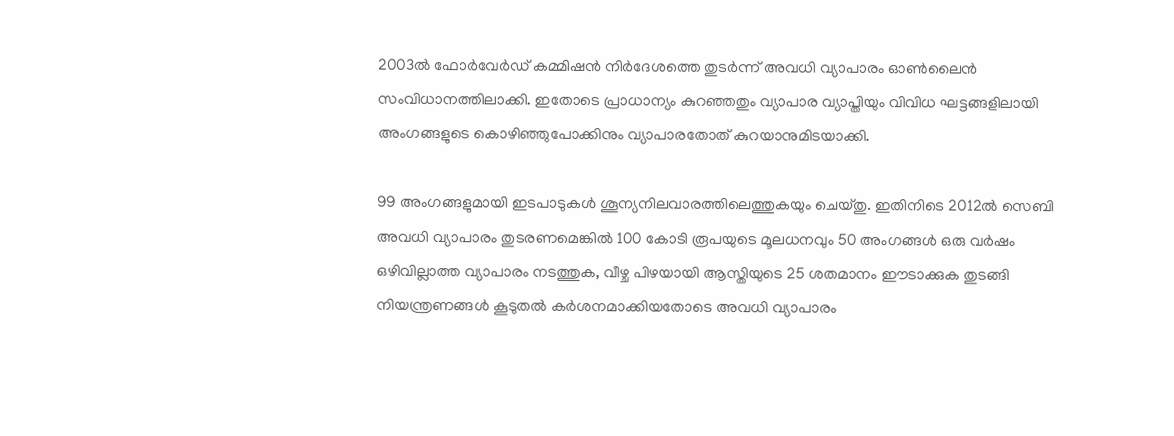2003ല്‍ ഫോര്‍വേര്‍ഡ് കമ്മിഷന്‍ നിര്‍ദേശത്തെ തുടര്‍ന്ന് അവധി വ്യാപാരം ഓണ്‍ലൈന്‍ സംവിധാനത്തിലാക്കി. ഇതോടെ പ്രാധാന്യം കുറഞ്ഞതും വ്യാപാര വ്യാപ്തിയും വിവിധ ഘട്ടങ്ങളിലായി അംഗങ്ങളുടെ കൊഴിഞ്ഞുപോക്കിനും വ്യാപാരതോത് കുറയാനുമിടയാക്കി.

99 അംഗങ്ങളുമായി ഇടപാടുകള്‍ ശൂന്യനിലവാരത്തിലെത്തുകയും ചെയ്തു. ഇതിനിടെ 2012ല്‍ സെബി അവധി വ്യാപാരം തുടരണമെങ്കില്‍ 100 കോടി രൂപയുടെ മൂലധനവും 50 അംഗങ്ങള്‍ ഒരു വര്‍ഷം ഒഴിവില്ലാത്ത വ്യാപാരം നടത്തുക, വീഴ്ച പിഴയായി ആസ്തിയുടെ 25 ശതമാനം ഈടാക്കുക തുടങ്ങി നിയന്ത്രണങ്ങള്‍ കൂടുതല്‍ കര്‍ശനമാക്കിയതോടെ അവധി വ്യാപാരം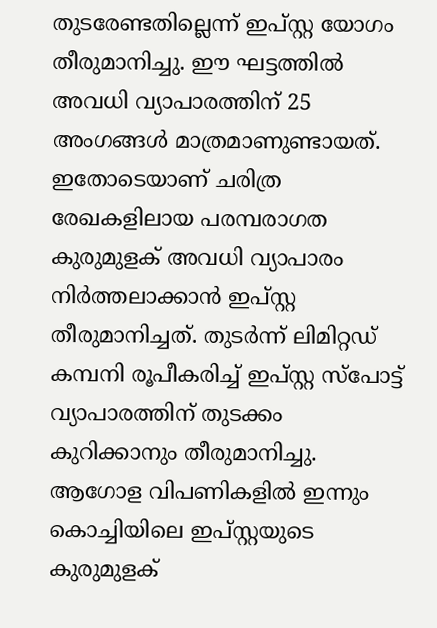തുടരേണ്ടതില്ലെന്ന് ഇപ്സ്റ്റ യോഗം തീരുമാനിച്ചു. ഈ ഘട്ടത്തില്‍ അവധി വ്യാപാരത്തിന് 25 അംഗങ്ങള്‍ മാത്രമാണുണ്ടായത്. ഇതോടെയാണ് ചരിത്ര രേഖകളിലായ പരമ്പരാഗത കുരുമുളക് അവധി വ്യാപാരം നിര്‍ത്തലാക്കാന്‍ ഇപ്സ്റ്റ തീരുമാനിച്ചത്. തുടര്‍ന്ന് ലിമിറ്റഡ് കമ്പനി രൂപീകരിച്ച് ഇപ്സ്റ്റ സ്‌പോട്ട് വ്യാപാരത്തിന് തുടക്കം കുറിക്കാനും തീരുമാനിച്ചു. ആഗോള വിപണികളില്‍ ഇന്നും കൊച്ചിയിലെ ഇപ്സ്റ്റയുടെ കുരുമുളക്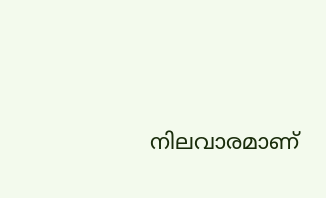നിലവാരമാണ്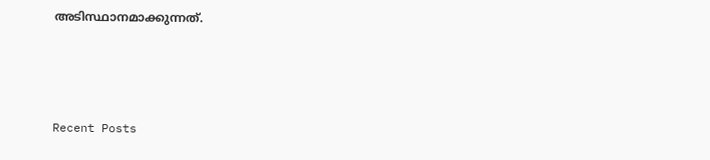അടിസ്ഥാനമാക്കുന്നത്.



Recent Posts